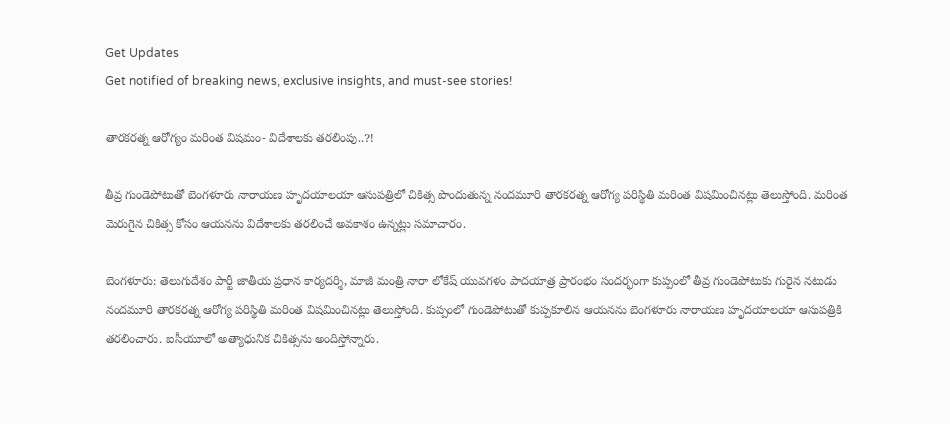Get Updates
Get notified of breaking news, exclusive insights, and must-see stories!

తారకరత్న ఆరోగ్యం మరింత విషమం- విదేశాలకు తరలింపు..?!

తీవ్ర గుండెపోటుతో బెంగళూరు నారాయణ హృదయాలయా ఆసుపత్రిలో చికిత్స పొందుతున్న నందమూరి తారకరత్న ఆరోగ్య పరిస్థితి మరింత విషమించినట్లు తెలుస్తోంది. మరింత మెరుగైన చికిత్స కోసం ఆయనను విదేశాలకు తరలించే అవకాశం ఉన్నట్లు సమాచారం.

బెంగళూరు: తెలుగుదేశం పార్టీ జాతీయ ప్రధాన కార్యదర్శి, మాజీ మంత్రి నారా లోకేష్ యువగళం పాదయాత్ర ప్రారంభం సందర్భంగా కుప్పంలో తీవ్ర గుండెపోటుకు గురైన నటుడు నందమూరి తారకరత్న ఆరోగ్య పరిస్థితి మరింత విషమించినట్లు తెలుస్తోంది. కుప్పంలో గుండెపోటుతో కుప్పకూలిన ఆయనను బెంగళూరు నారాయణ హృదయాలయా ఆసుపత్రికి తరలించారు. ఐసీయూలో అత్యాధునిక చికిత్సను అందిస్తోన్నారు.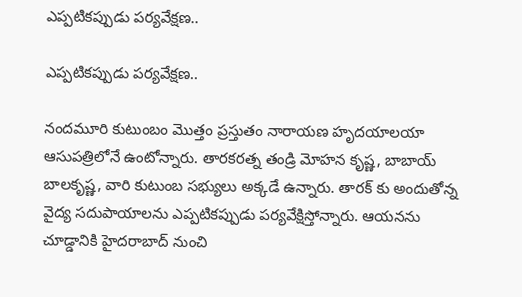ఎప్పటికప్పుడు పర్యవేక్షణ..

ఎప్పటికప్పుడు పర్యవేక్షణ..

నందమూరి కుటుంబం మొత్తం ప్రస్తుతం నారాయణ హృదయాలయా ఆసుపత్రిలోనే ఉంటోన్నారు. తారకరత్న తండ్రి మోహన కృష్ణ, బాబాయ్ బాలకృష్ణ, వారి కుటుంబ సభ్యులు అక్కడే ఉన్నారు. తారక్ కు అందుతోన్న వైద్య సదుపాయాలను ఎప్పటికప్పుడు పర్యవేక్షిస్తోన్నారు. ఆయనను చూడ్డానికి హైదరాబాద్ నుంచి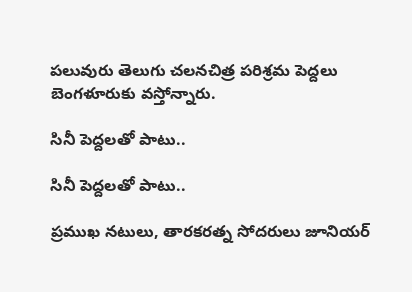పలువురు తెలుగు చలనచిత్ర పరిశ్రమ పెద్దలు బెంగళూరుకు వస్తోన్నారు.

సినీ పెద్దలతో పాటు..

సినీ పెద్దలతో పాటు..

ప్రముఖ నటులు, తారకరత్న సోదరులు జూనియర్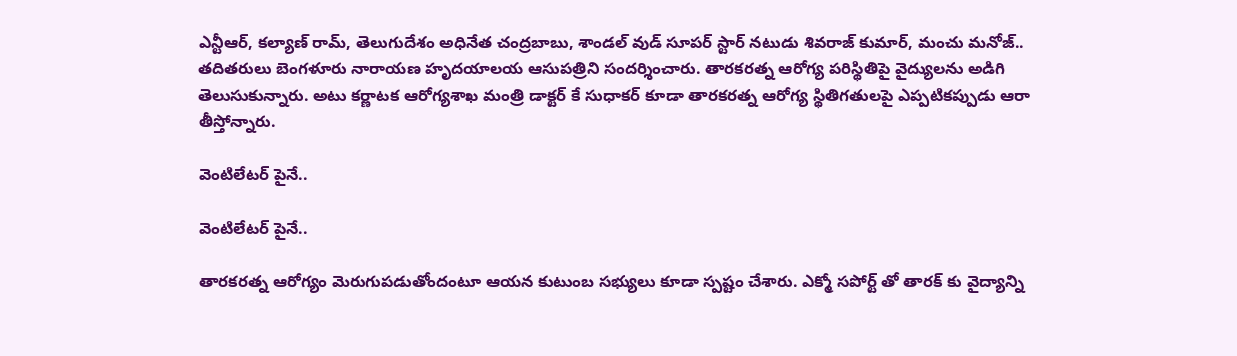ఎన్టీఆర్, కల్యాణ్ రామ్, తెలుగుదేశం అధినేత చంద్రబాబు, శాండల్ వుడ్ సూపర్ స్టార్ నటుడు శివరాజ్ కుమార్, మంచు మనోజ్.. తదితరులు బెంగళూరు నారాయణ హృదయాలయ ఆసుపత్రిని సందర్శించారు. తారకరత్న ఆరోగ్య పరిస్థితిపై వైద్యులను అడిగి తెలుసుకున్నారు. అటు కర్ణాటక ఆరోగ్యశాఖ మంత్రి డాక్టర్ కే సుధాకర్ కూడా తారకరత్న ఆరోగ్య స్థితిగతులపై ఎప్పటికప్పుడు ఆరా తీస్తోన్నారు.

వెంటిలేటర్ పైనే..

వెంటిలేటర్ పైనే..

తారకరత్న ఆరోగ్యం మెరుగుపడుతోందంటూ ఆయన కుటుంబ సభ్యులు కూడా స్పష్టం చేశారు. ఎక్మో సపోర్ట్ తో తారక్ కు వైద్యాన్ని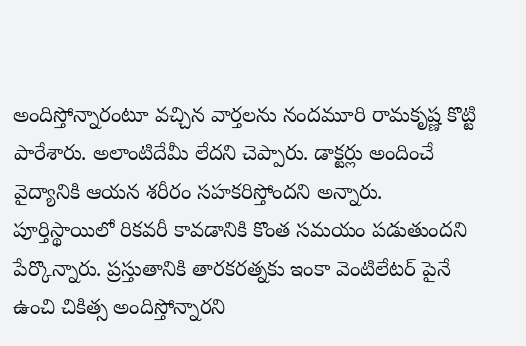అందిస్తోన్నారంటూ వచ్చిన వార్తలను నందమూరి రామకృష్ణ కొట్టి పారేశారు. అలాంటిదేమీ లేదని చెప్పారు. డాక్టర్లు అందించే వైద్యానికి ఆయన శరీరం సహకరిస్తోందని అన్నారు. పూర్తిస్థాయిలో రికవరీ కావడానికి కొంత సమయం పడుతుందని పేర్కొన్నారు. ప్రస్తుతానికి తారకరత్నకు ఇంకా వెంటిలేటర్‌ పైనే ఉంచి చికిత్స అందిస్తోన్నారని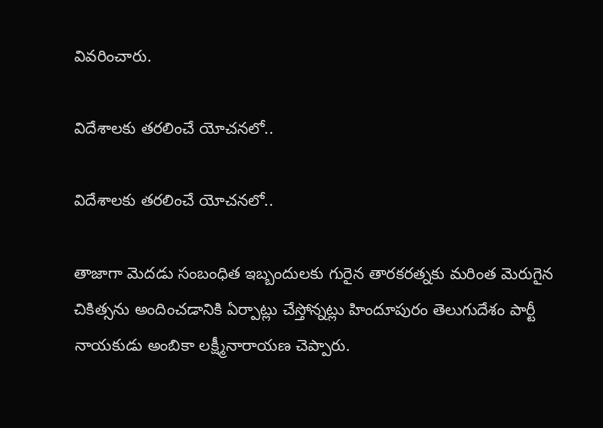వివరించారు.

విదేశాలకు తరలించే యోచనలో..

విదేశాలకు తరలించే యోచనలో..

తాజాగా మెదడు సంబంధిత ఇబ్బందులకు గురైన తారకరత్నకు మరింత మెరుగైన చికిత్సను అందించడానికి ఏర్పాట్లు చేస్తోన్నట్లు హిందూపురం తెలుగుదేశం పార్టీ నాయకుడు అంబికా లక్ష్మీనారాయణ చెప్పారు.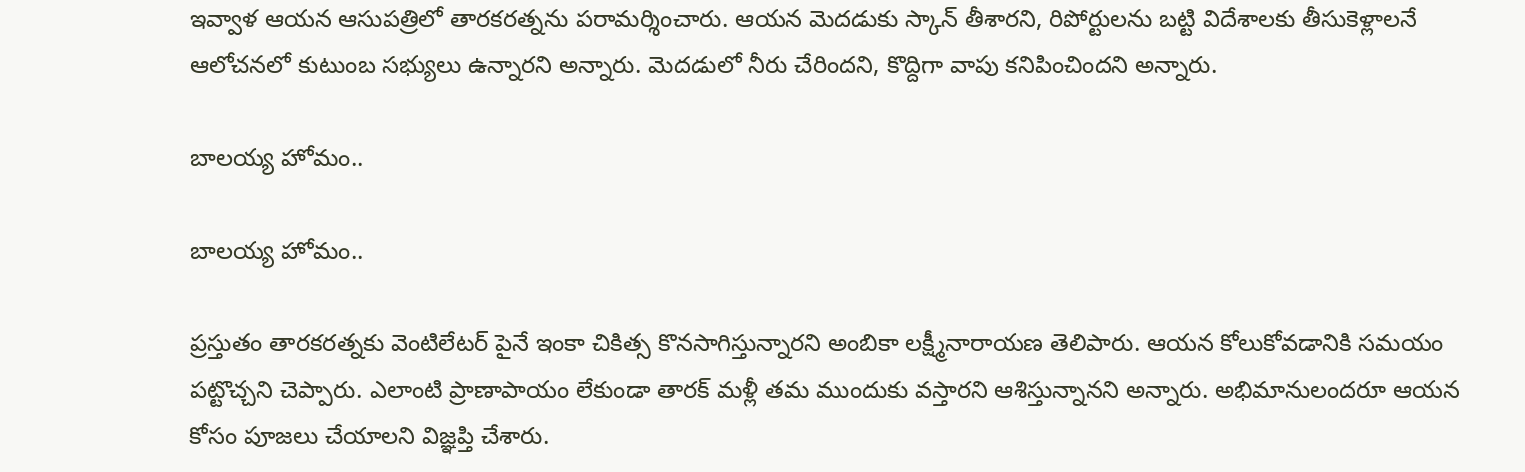ఇవ్వాళ ఆయన ఆసుపత్రిలో తారకరత్నను పరామర్శించారు. ఆయన మెదడుకు స్కాన్‌ తీశారని, రిపోర్టులను బట్టి విదేశాలకు తీసుకెళ్లాలనే ఆలోచనలో కుటుంబ సభ్యులు ఉన్నారని అన్నారు. మెదడులో నీరు చేరిందని, కొద్దిగా వాపు కనిపించిందని అన్నారు.

బాలయ్య హోమం..

బాలయ్య హోమం..

ప్రస్తుతం తారకరత్నకు వెంటిలేటర్‌ పైనే ఇంకా చికిత్స కొనసాగిస్తున్నారని అంబికా లక్ష్మీనారాయణ తెలిపారు. ఆయన కోలుకోవడానికి సమయం పట్టొచ్చని చెప్పారు. ఎలాంటి ప్రాణాపాయం లేకుండా తారక్ మళ్లీ తమ ముందుకు వస్తారని ఆశిస్తున్నానని అన్నారు. అభిమానులందరూ ఆయన కోసం పూజలు చేయాలని విజ్ఞప్తి చేశారు.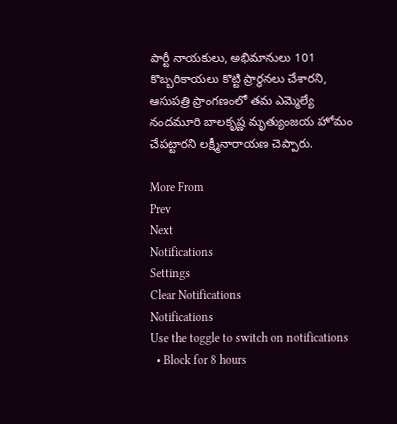పార్టీ నాయకులు, అభిమానులు 101 కొబ్బరికాయలు కొట్టి ప్రార్థనలు చేశారని, ఆసుపత్రి ప్రాంగణంలో తమ ఎమ్మెల్యే నందమూరి బాలకృష్ణ మృత్యుంజయ హోమం చేపట్టారని లక్ష్మీనారాయణ చెప్పారు.

More From
Prev
Next
Notifications
Settings
Clear Notifications
Notifications
Use the toggle to switch on notifications
  • Block for 8 hours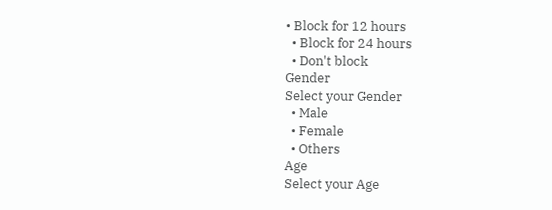• Block for 12 hours
  • Block for 24 hours
  • Don't block
Gender
Select your Gender
  • Male
  • Female
  • Others
Age
Select your Age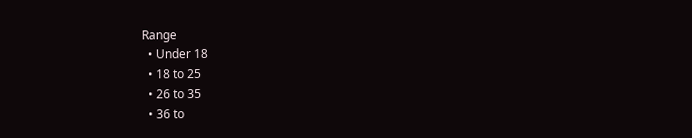Range
  • Under 18
  • 18 to 25
  • 26 to 35
  • 36 to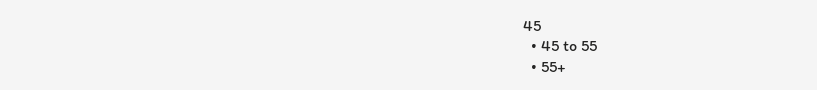45
  • 45 to 55
  • 55+